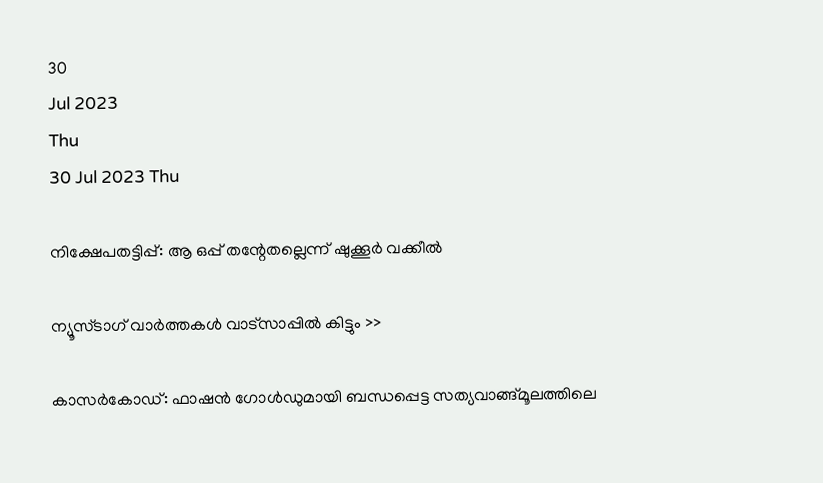30
Jul 2023
Thu
30 Jul 2023 Thu

നിക്ഷേപതട്ടിപ്പ്: ആ ഒപ്പ് തന്റേതല്ലെന്ന് ഷുക്കൂര്‍ വക്കീല്‍

ന്യൂസ്ടാഗ് വാര്‍ത്തകള്‍ വാട്‌സാപ്പില്‍ കിട്ടും >>

കാസര്‍കോഡ്: ഫാഷന്‍ ഗോള്‍ഡുമായി ബന്ധപ്പെട്ട സത്യവാങ്ങ്മൂലത്തിലെ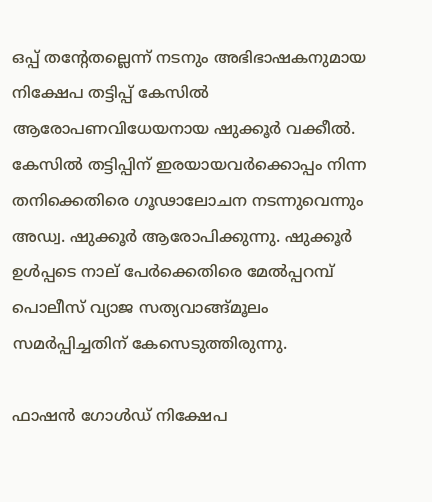ഒപ്പ് തന്റേതല്ലെന്ന് നടനും അഭിഭാഷകനുമായ നിക്ഷേപ തട്ടിപ്പ് കേസില്‍ ആരോപണവിധേയനായ ഷുക്കൂര്‍ വക്കീല്‍. കേസില്‍ തട്ടിപ്പിന് ഇരയായവര്‍ക്കൊപ്പം നിന്ന തനിക്കെതിരെ ഗൂഢാലോചന നടന്നുവെന്നും അഡ്വ. ഷുക്കൂര്‍ ആരോപിക്കുന്നു. ഷുക്കൂര്‍ ഉള്‍പ്പടെ നാല് പേര്‍ക്കെതിരെ മേല്‍പ്പറമ്പ് പൊലീസ് വ്യാജ സത്യവാങ്ങ്മൂലം സമര്‍പ്പിച്ചതിന് കേസെടുത്തിരുന്നു.

ഫാഷന്‍ ഗോള്‍ഡ് നിക്ഷേപ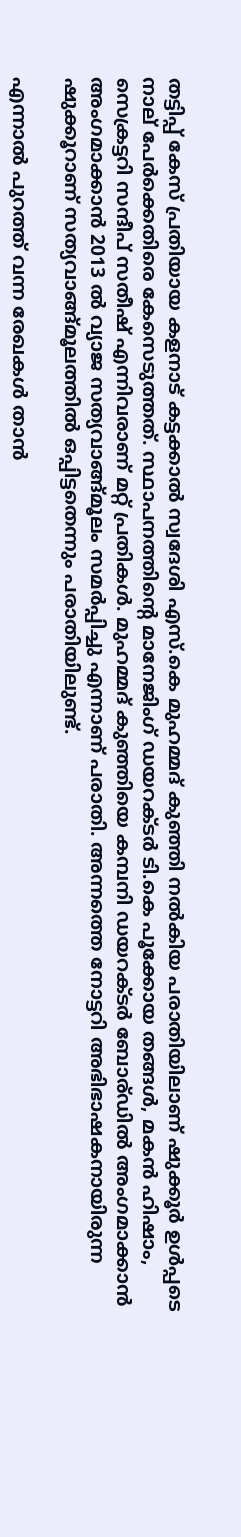തട്ടിപ്പ് കേസ് പ്രതിയായ കളനാട് കട്ടക്കാല്‍ സ്വദേശി എസ്.കെ മുഹമ്മദ് കുഞ്ഞി നല്‍കിയ പരാതിയിലാണ് ഷുക്കൂര്‍ ഉള്‍പ്പടെ നാല് പേര്‍ക്കെതിരെ കേസെടുത്തത്. സ്ഥാപനത്തിന്റെ മാനേജിംഗ് ഡയറക്ടര്‍ ടി.കെ പൂക്കോയ തങ്ങള്‍, മകന്‍ ഹിഷാം, സെക്രട്ടറി സന്ദീപ് സതീഷ് എന്നിവരാണ് മറ്റ് പ്രതികള്‍. മുഹമ്മദ് കുഞ്ഞിയെ കമ്പനി ഡയറക്ടര്‍ ബോര്ഡില്‍ അംഗമാക്കാന്‍ അംഗമാക്കാന്‍ 2013 ല്‍ വ്യാജ സത്യവാങ്ങ്മൂലം സമര്‍പ്പിച്ചു എന്നാണ് പരാതി. അന്നത്തെ നോട്ടറി അഭിഭാഷകനായിരുന്ന ഷുക്കൂറാണ് സത്യവാങ്ങ്മൂലത്തില്‍ ഒപ്പിട്ടതെന്നും പരാതിയിലുണ്ട്.

എന്നാല്‍ പുറത്ത് വന്ന രേഖകള്‍ താന്‍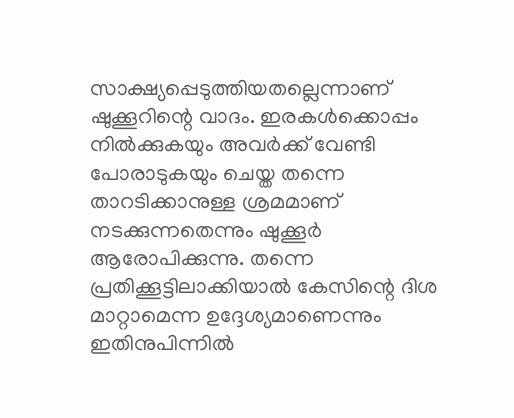സാക്ഷ്യപ്പെടുത്തിയതല്ലെന്നാണ് ഷുക്കൂറിന്റെ വാദം. ഇരകള്‍ക്കൊപ്പം നില്‍ക്കുകയും അവര്‍ക്ക് വേണ്ടി പോരാടുകയും ചെയ്ത തന്നെ താറടിക്കാനുള്ള ശ്രമമാണ് നടക്കുന്നതെന്നും ഷുക്കൂര്‍ ആരോപിക്കുന്നു. തന്നെ പ്രതിക്കൂട്ടിലാക്കിയാല്‍ കേസിന്റെ ദിശ മാറ്റാമെന്ന ഉദ്ദേശ്യമാണെന്നും ഇതിനുപിന്നില്‍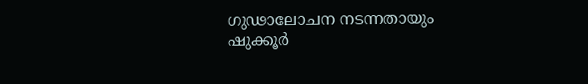ഗുഢാലോചന നടന്നതായും ഷുക്കൂര്‍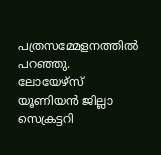പത്രസമ്മേളനത്തില്‍ പറഞ്ഞു. ലോയേഴ്‌സ് യൂണിയന്‍ ജില്ലാ സെക്രട്ടറി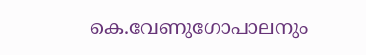കെ.വേണുഗോപാലനും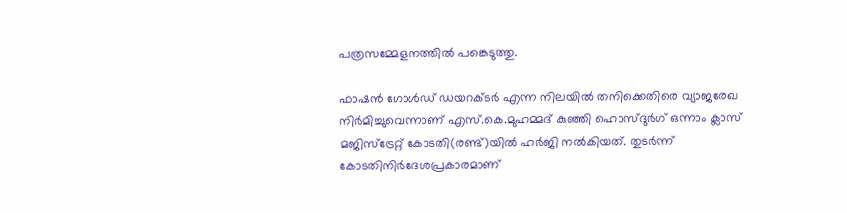പത്രസമ്മേളനത്തില്‍ പങ്കെടുത്തു.

ഫാഷന്‍ ഗോള്‍ഡ് ഡയറക്ടര്‍ എന്ന നിലയില്‍ തനിക്കെതിരെ വ്യാജരേഖ നിര്‍മിച്ചുവെന്നാണ് എസ്.കെ.മുഹമ്മദ് കുഞ്ഞി ഹൊസ്ദുര്‍ഗ് ഒന്നാം ക്ലാസ് മജിസ്‌ട്രേറ്റ് കോടതി(രണ്ട്)യില്‍ ഹര്‍ജി നല്‍കിയത്. തുടര്‍ന്ന് കോടതിനിര്‍ദേശപ്രകാരമാണ്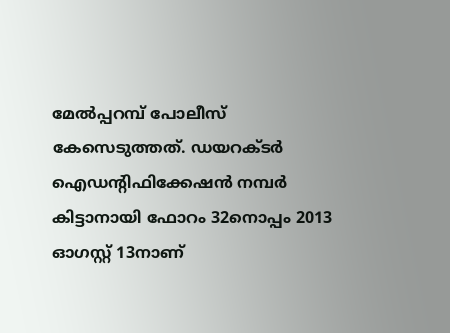മേല്‍പ്പറമ്പ് പോലീസ് കേസെടുത്തത്. ഡയറക്ടര്‍ ഐഡന്റിഫിക്കേഷന്‍ നമ്പര്‍ കിട്ടാനായി ഫോറം 32നൊപ്പം 2013 ഓഗസ്റ്റ് 13നാണ്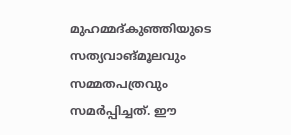മുഹമ്മദ്കുഞ്ഞിയുടെ സത്യവാങ്മൂലവും സമ്മതപത്രവും സമര്‍പ്പിച്ചത്. ഈ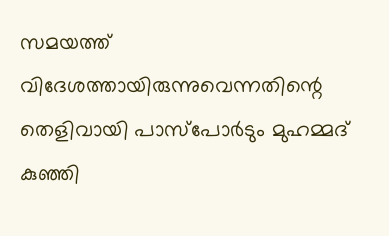സമയത്ത് വിദേശത്തായിരുന്നുവെന്നതിന്റെ തെളിവായി പാസ്‌പോര്‍ടും മുഹമ്മദ് കുഞ്ഞി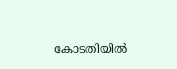കോടതിയില്‍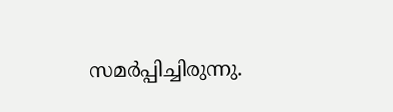സമര്‍പ്പിച്ചിരുന്നു.